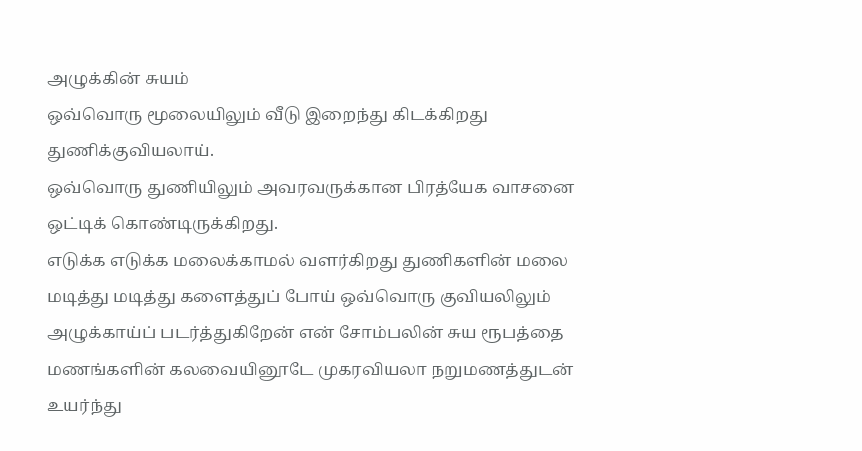அழுக்கின் சுயம்
ஒவ்வொரு மூலையிலும் வீடு இறைந்து கிடக்கிறது துணிக்குவியலாய்.
ஒவ்வொரு துணியிலும் அவரவருக்கான பிரத்யேக வாசனை ஒட்டிக் கொண்டிருக்கிறது.
எடுக்க எடுக்க மலைக்காமல் வளர்கிறது துணிகளின் மலை
மடித்து மடித்து களைத்துப் போய் ஒவ்வொரு குவியலிலும் அழுக்காய்ப் படர்த்துகிறேன் என் சோம்பலின் சுய ரூபத்தை
மணங்களின் கலவையினூடே முகரவியலா நறுமணத்துடன் உயர்ந்து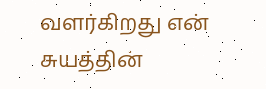வளர்கிறது என் சுயத்தின்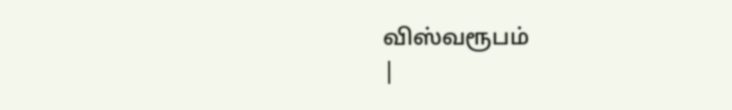விஸ்வரூபம்
|